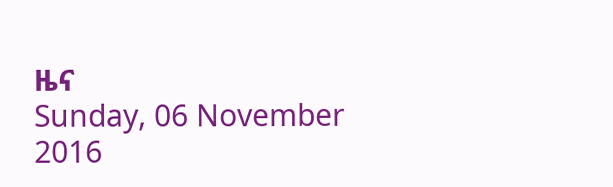ዜና
Sunday, 06 November 2016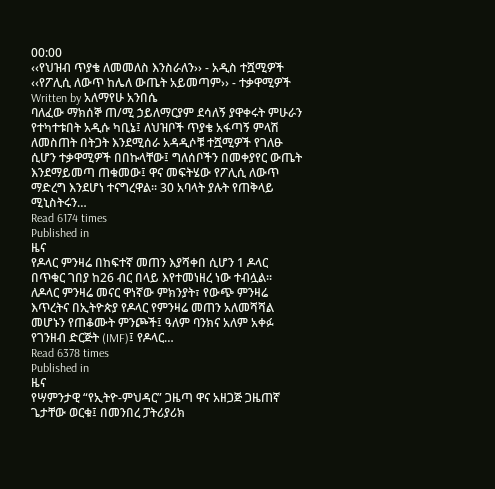00:00
‹‹የህዝብ ጥያቄ ለመመለስ እንስራለን›› - አዲስ ተሿሚዎች ‹‹የፖሊሲ ለውጥ ከሌለ ውጤት አይመጣም›› - ተቃዋሚዎች
Written by አለማየሁ አንበሴ
ባለፈው ማክሰኞ ጠ/ሚ ኃይለማርያም ደሳለኝ ያዋቀሩት ምሁራን የተካተቱበት አዲሱ ካቢኔ፤ ለህዝቦች ጥያቄ አፋጣኝ ምላሽ ለመስጠት በትጋት እንደሚሰራ አዳዲሶቹ ተሿሚዎች የገለፁ ሲሆን ተቃዋሚዎች በበኩላቸው፤ ግለሰቦችን በመቀያየር ውጤት እንደማይመጣ ጠቁመው፤ ዋና መፍትሄው የፖሊሲ ለውጥ ማድረግ እንደሆነ ተናግረዋል፡፡ 30 አባላት ያሉት የጠቅላይ ሚኒስትሩን…
Read 6174 times
Published in
ዜና
የዶላር ምንዛሬ በከፍተኛ መጠን እያሻቀበ ሲሆን 1 ዶላር በጥቁር ገበያ ከ26 ብር በላይ እየተመነዘረ ነው ተብሏል፡፡ ለዶላር ምንዛሬ መናር ዋነኛው ምክንያት፣ የውጭ ምንዛሬ እጥረትና በኢትዮጵያ የዶላር የምንዛሬ መጠን አለመሻሻል መሆኑን የጠቆሙት ምንጮች፤ ዓለም ባንክና አለም አቀፉ የገንዘብ ድርጅት (IMF)፤ የዶላር…
Read 6378 times
Published in
ዜና
የሣምንታዊ “የኢትዮ-ምህዳር” ጋዜጣ ዋና አዘጋጅ ጋዜጠኛ ጌታቸው ወርቁ፤ በመንበረ ፓትሪያሪክ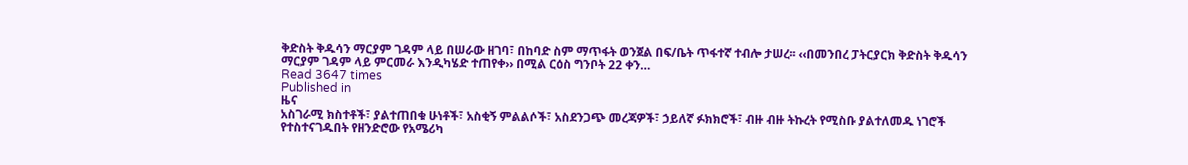ቅድስት ቅዱሳን ማርያም ገዳም ላይ በሠራው ዘገባ፣ በከባድ ስም ማጥፋት ወንጀል በፍ/ቤት ጥፋተኛ ተብሎ ታሠረ፡፡ ‹‹በመንበረ ፓትርያርክ ቅድስት ቅዱሳን ማርያም ገዳም ላይ ምርመራ እንዲካሄድ ተጠየቀ›› በሚል ርዕስ ግንቦት 22 ቀን…
Read 3647 times
Published in
ዜና
አስገራሚ ክስተቶች፣ ያልተጠበቁ ሁነቶች፣ አስቂኝ ምልልሶች፣ አስደንጋጭ መረጃዎች፣ ኃይለኛ ፉክክሮች፣ ብዙ ብዙ ትኩረት የሚስቡ ያልተለመዱ ነገሮች የተስተናገዱበት የዘንድሮው የአሜሪካ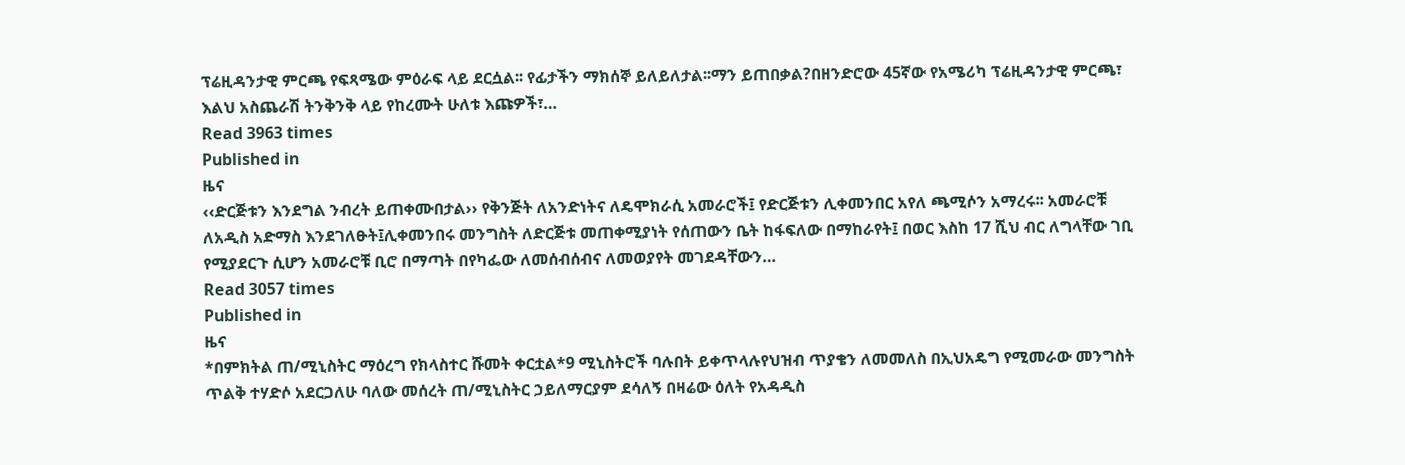ፕሬዚዳንታዊ ምርጫ የፍጻሜው ምዕራፍ ላይ ደርሷል፡፡ የፊታችን ማክሰኞ ይለይለታል፡፡ማን ይጠበቃል?በዘንድሮው 45ኛው የአሜሪካ ፕሬዚዳንታዊ ምርጫ፣ እልህ አስጨራሽ ትንቅንቅ ላይ የከረሙት ሁለቱ እጩዎች፣…
Read 3963 times
Published in
ዜና
‹‹ድርጅቱን እንደግል ንብረት ይጠቀሙበታል›› የቅንጅት ለአንድነትና ለዴሞክራሲ አመራሮች፤ የድርጅቱን ሊቀመንበር አየለ ጫሚሶን አማረሩ፡፡ አመራሮቹ ለአዲስ አድማስ እንደገለፁት፤ሊቀመንበሩ መንግስት ለድርጅቱ መጠቀሚያነት የሰጠውን ቤት ከፋፍለው በማከራየት፤ በወር እስከ 17 ሺህ ብር ለግላቸው ገቢ የሚያደርጉ ሲሆን አመራሮቹ ቢሮ በማጣት በየካፌው ለመሰብሰብና ለመወያየት መገደዳቸውን…
Read 3057 times
Published in
ዜና
*በምክትል ጠ/ሚኒስትር ማዕረግ የክላስተር ሹመት ቀርቷል*9 ሚኒስትሮች ባሉበት ይቀጥላሉየህዝብ ጥያቄን ለመመለስ በኢህአዴግ የሚመራው መንግስት ጥልቅ ተሃድሶ አደርጋለሁ ባለው መሰረት ጠ/ሚኒስትር ኃይለማርያም ደሳለኝ በዛሬው ዕለት የአዳዲስ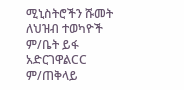ሚኒስትሮችን ሹመት ለህዝብ ተወካዮች ም/ቤት ይፋ አድርገዋልCC ም/ጠቅላይ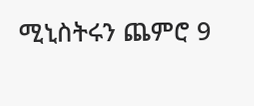ሚኒስትሩን ጨምሮ 9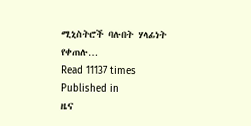ሚኒስትሮች ባሉበት ሃላፊነት የቀጠሉ…
Read 11137 times
Published in
ዜና